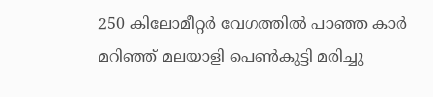250 കിലോമീറ്റര്‍ വേഗത്തില്‍ പാഞ്ഞ കാര്‍ മറിഞ്ഞ് മലയാളി പെണ്‍കുട്ടി മരിച്ചു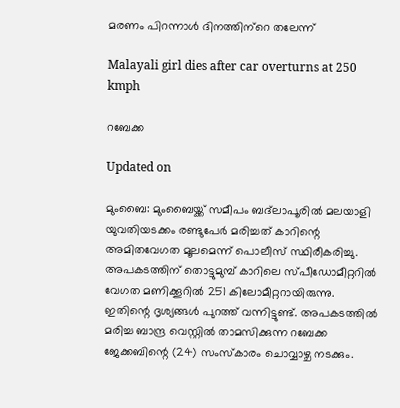മരണം പിറന്നാള്‍ ദിനത്തിന്‌റെ തലേന്ന്

Malayali girl dies after car overturns at 250 kmph

റബേക്ക

Updated on

മുംബൈ: മുംബൈയ്ക്ക് സമീപം ബദ്‌ലാപൂരില്‍ മലയാളി യുവതിയടക്കം രണ്ടുപേര്‍ മരിച്ചത് കാറിന്റെ അമിതവേഗത മൂലമെന്ന് പൊലീസ് സ്ഥിരീകരിച്ചു. അപകടത്തിന് തൊട്ടുമുമ്പ് കാറിലെ സ്പീഡോമീറ്ററില്‍ വേഗത മണിക്കൂറില്‍ 251 കിലോമീറ്ററായിരുന്നു. ഇതിന്റെ ദൃശ്യങ്ങള്‍ പുറത്ത് വന്നിട്ടുണ്ട്. അപകടത്തില്‍ മരിച്ച ബാന്ദ്ര വെസ്റ്റില്‍ താമസിക്കുന്ന റബേക്ക ജേക്കബിന്റെ (24) സംസ്‌കാരം ചൊവ്വാഴ്ച നടക്കും.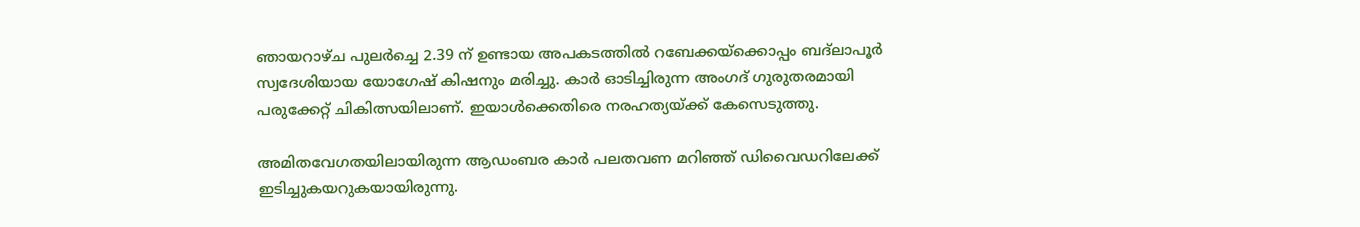ഞായറാഴ്ച പുലര്‍ച്ചെ 2.39 ന് ഉണ്ടായ അപകടത്തില്‍ റബേക്കയ്‌ക്കൊപ്പം ബദ്ലാപൂര്‍ സ്വദേശിയായ യോഗേഷ് കിഷനും മരിച്ചു. കാര്‍ ഓടിച്ചിരുന്ന അംഗദ് ഗുരുതരമായി പരുക്കേറ്റ് ചികിത്സയിലാണ്. ഇയാള്‍ക്കെതിരെ നരഹത്യയ്ക്ക് കേസെടുത്തു.

അമിതവേഗതയിലായിരുന്ന ആഡംബര കാര്‍ പലതവണ മറിഞ്ഞ് ഡിവൈഡറിലേക്ക് ഇടിച്ചുകയറുകയായിരുന്നു.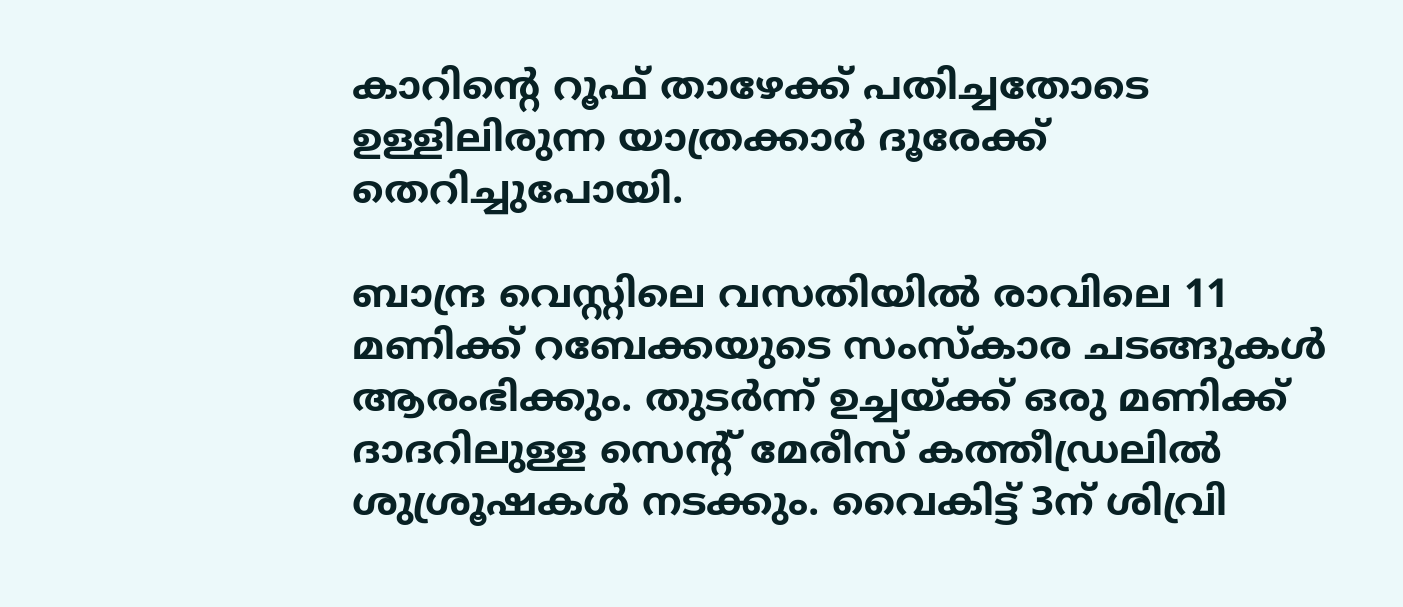കാറിന്റെ റൂഫ് താഴേക്ക് പതിച്ചതോടെ ഉള്ളിലിരുന്ന യാത്രക്കാര്‍ ദൂരേക്ക് തെറിച്ചുപോയി.

ബാന്ദ്ര വെസ്റ്റിലെ വസതിയില്‍ രാവിലെ 11 മണിക്ക് റബേക്കയുടെ സംസ്‌കാര ചടങ്ങുകള്‍ ആരംഭിക്കും. തുടര്‍ന്ന് ഉച്ചയ്ക്ക് ഒരു മണിക്ക് ദാദറിലുള്ള സെന്റ് മേരീസ് കത്തീഡ്രലില്‍ ശുശ്രൂഷകള്‍ നടക്കും. വൈകിട്ട് 3ന് ശിവ്രി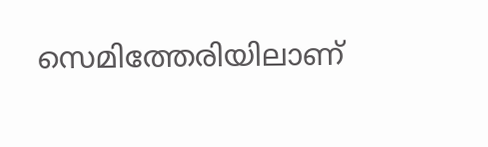സെമിത്തേരിയിലാണ്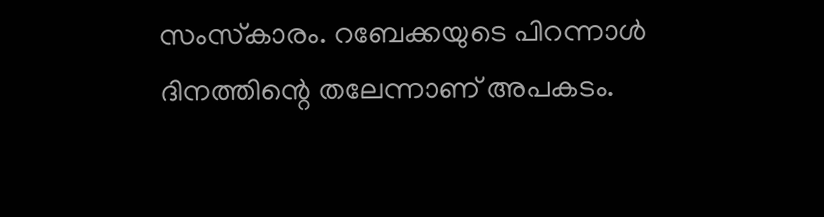സംസ്‌കാരം. റബേക്കയുടെ പിറന്നാള്‍ ദിനത്തിന്റെ തലേന്നാണ് അപകടം.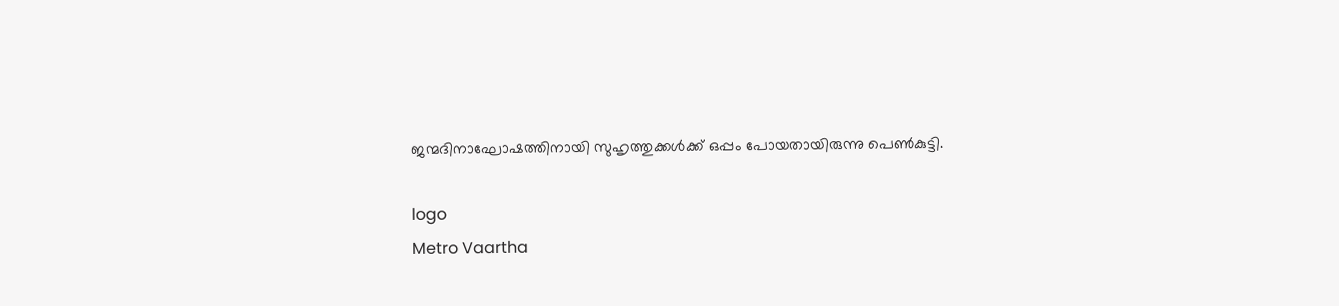ജന്മദിനാഘോഷത്തിനായി സുഹൃത്തുക്കള്‍ക്ക് ഒപ്പം പോയതായിരുന്നു പെണ്‍കുട്ടി.

logo
Metro Vaartha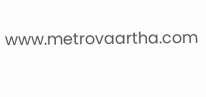www.metrovaartha.com